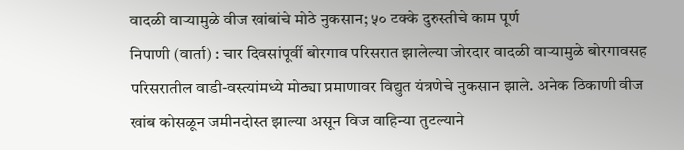वादळी वाऱ्यामुळे वीज खांबांचे मोठे नुकसान; ५० टक्के दुरुस्तीचे काम पूर्ण
निपाणी (वार्ता) : चार दिवसांपूर्वी बोरगाव परिसरात झालेल्या जोरदार वादळी वाऱ्यामुळे बोरगावसह परिसरातील वाडी-वस्त्यांमध्ये मोठ्या प्रमाणावर विद्युत यंत्रणेचे नुकसान झाले. अनेक ठिकाणी वीज खांब कोसळून जमीनदोस्त झाल्या असून विज वाहिन्या तुटल्याने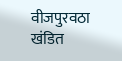वीजपुरवठा खंडित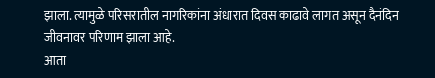झाला. त्यामुळे परिसरातील नागरिकांना अंधारात दिवस काढावे लागत असून दैनंदिन जीवनावर परिणाम झाला आहे.
आता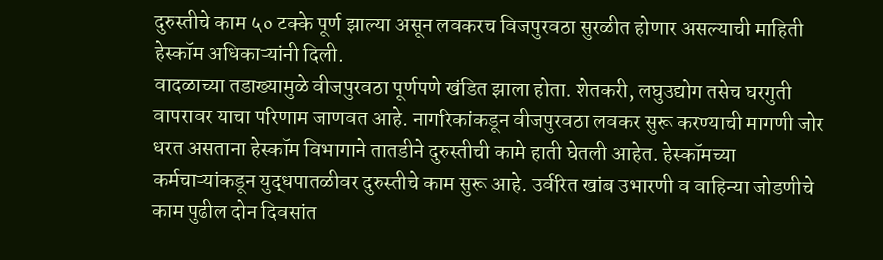दुरुस्तीचे काम ५० टक्के पूर्ण झाल्या असून लवकरच विजपुरवठा सुरळीत होणार असल्याची माहिती हेस्कॉम अधिकाऱ्यांनी दिली.
वादळाच्या तडाख्यामुळे वीजपुरवठा पूर्णपणे खंडित झाला होता. शेतकरी, लघुउद्योग तसेच घरगुती वापरावर याचा परिणाम जाणवत आहे. नागरिकांकडून वीजपुरवठा लवकर सुरू करण्याची मागणी जोर धरत असताना हेस्कॉम विभागाने तातडीने दुरुस्तीची कामे हाती घेतली आहेत. हेस्कॉमच्या कर्मचाऱ्यांकडून युद्धपातळीवर दुरुस्तीचे काम सुरू आहे. उर्वरित खांब उभारणी व वाहिन्या जोडणीचे काम पुढील दोन दिवसांत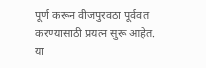पूर्ण करून वीजपुरवठा पूर्ववत करण्यासाठी प्रयत्न सुरू आहेत.
या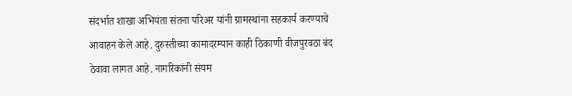संदर्भात शाखा अभियंता संतना परिअर यांनी ग्रामस्थांना सहकार्य करण्याचे आवाहन केले आहे. दुरुस्तीच्या कामादरम्यान काही ठिकाणी वीजपुरवठा बंद ठेवावा लागत आहे. नागरिकांनी संयम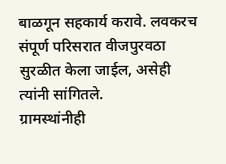बाळगून सहकार्य करावे. लवकरच संपूर्ण परिसरात वीजपुरवठा सुरळीत केला जाईल, असेही त्यांनी सांगितले.
ग्रामस्थांनीही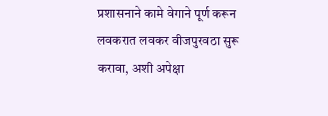प्रशासनाने कामे वेगाने पूर्ण करून लवकरात लवकर वीजपुरवठा सुरू करावा, अशी अपेक्षा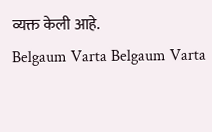व्यक्त केली आहे.
Belgaum Varta Belgaum Varta